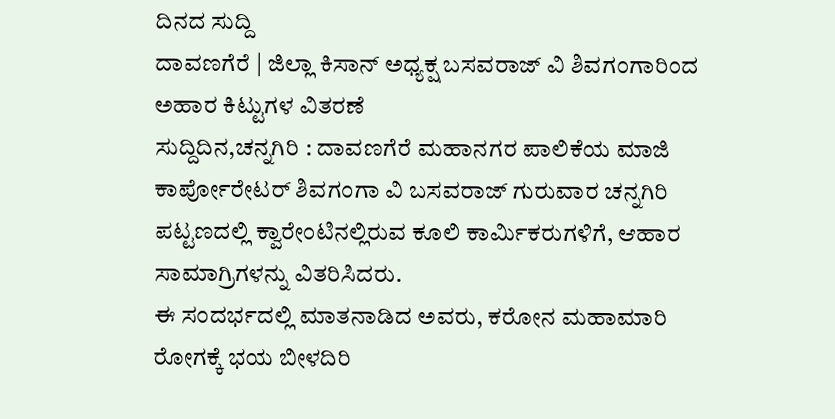ದಿನದ ಸುದ್ದಿ
ದಾವಣಗೆರೆ | ಜಿಲ್ಲಾ ಕಿಸಾನ್ ಅಧ್ಯಕ್ಷ ಬಸವರಾಜ್ ವಿ ಶಿವಗಂಗಾರಿಂದ ಅಹಾರ ಕಿಟ್ಟುಗಳ ವಿತರಣೆ
ಸುದ್ದಿದಿನ,ಚನ್ನಗಿರಿ : ದಾವಣಗೆರೆ ಮಹಾನಗರ ಪಾಲಿಕೆಯ ಮಾಜಿ ಕಾರ್ಪೋರೇಟರ್ ಶಿವಗಂಗಾ ವಿ ಬಸವರಾಜ್ ಗುರುವಾರ ಚನ್ನಗಿರಿ ಪಟ್ಟಣದಲ್ಲಿ ಕ್ವಾರೇಂಟಿನಲ್ಲಿರುವ ಕೂಲಿ ಕಾರ್ಮಿಕರುಗಳಿಗೆ, ಆಹಾರ ಸಾಮಾಗ್ರಿಗಳನ್ನು ವಿತರಿಸಿದರು.
ಈ ಸಂದರ್ಭದಲ್ಲಿ ಮಾತನಾಡಿದ ಅವರು, ಕರೋನ ಮಹಾಮಾರಿ ರೋಗಕ್ಕೆ ಭಯ ಬೀಳದಿರಿ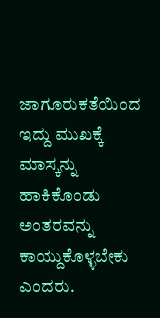ಜಾಗೂರುಕತೆಯಿಂದ ಇದ್ದು ಮುಖಕ್ಕೆ ಮಾಸ್ಕನ್ನು ಹಾಕಿಕೊಂಡು ಅಂತರವನ್ನು ಕಾಯ್ದುಕೊಳ್ಳಬೇಕು ಎಂದರು.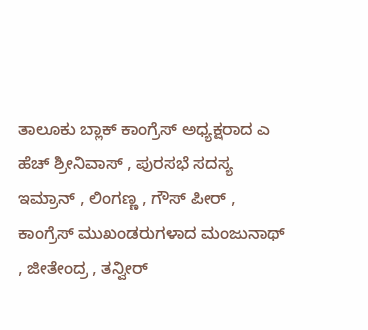ತಾಲೂಕು ಬ್ಲಾಕ್ ಕಾಂಗ್ರೆಸ್ ಅಧ್ಯಕ್ಷರಾದ ಎ ಹೆಚ್ ಶ್ರೀನಿವಾಸ್ , ಪುರಸಭೆ ಸದಸ್ಯ ಇಮ್ರಾನ್ , ಲಿಂಗಣ್ಣ , ಗೌಸ್ ಪೀರ್ , ಕಾಂಗ್ರೆಸ್ ಮುಖಂಡರುಗಳಾದ ಮಂಜುನಾಥ್ , ಜೀತೇಂದ್ರ , ತನ್ವೀರ್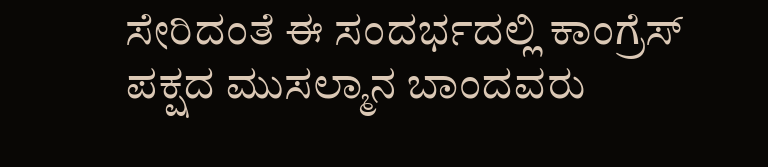ಸೇರಿದಂತೆ ಈ ಸಂದರ್ಭದಲ್ಲಿ ಕಾಂಗ್ರೆಸ್ ಪಕ್ಷದ ಮುಸಲ್ಮಾನ ಬಾಂದವರು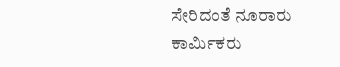ಸೇರಿದಂತೆ ನೂರಾರು ಕಾರ್ಮಿಕರು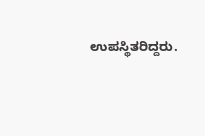ಉಪಸ್ಥಿತರಿದ್ದರು.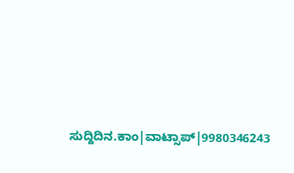ಸುದ್ದಿದಿನ.ಕಾಂ|ವಾಟ್ಸಾಪ್|9980346243